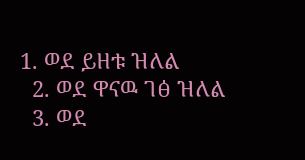1. ወደ ይዘቱ ዝለል
  2. ወደ ዋናዉ ገፅ ዝለል
  3. ወደ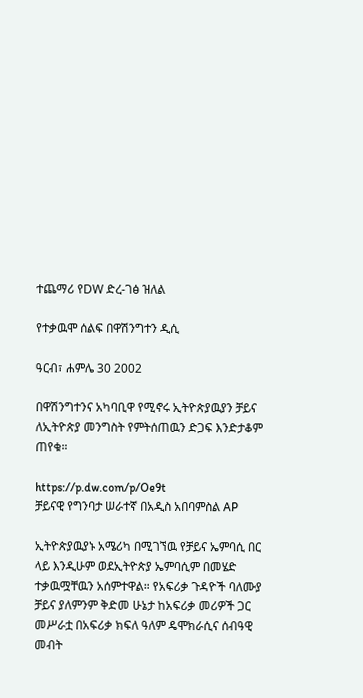ተጨማሪ የDW ድረ-ገፅ ዝለል

የተቃዉሞ ሰልፍ በዋሽንግተን ዲሲ

ዓርብ፣ ሐምሌ 30 2002

በዋሽንግተንና አካባቢዋ የሚኖሩ ኢትዮጵያዉያን ቻይና ለኢትዮጵያ መንግስት የምትሰጠዉን ድጋፍ እንድታቆም ጠየቁ።

https://p.dw.com/p/Oe9t
ቻይናዊ የግንባታ ሠራተኛ በአዲስ አበባምስል AP

ኢትዮጵያዉያኑ አሜሪካ በሚገኘዉ የቻይና ኤምባሲ በር ላይ እንዲሁም ወደኢትዮጵያ ኤምባሲም በመሄድ ተቃዉሟቸዉን አሰምተዋል። የአፍሪቃ ጉዳዮች ባለሙያ ቻይና ያለምንም ቅድመ ሁኔታ ከአፍሪቃ መሪዎች ጋር መሥራቷ በአፍሪቃ ክፍለ ዓለም ዴሞክራሲና ሰብዓዊ መብት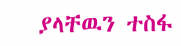ያላቸዉን ተስፋ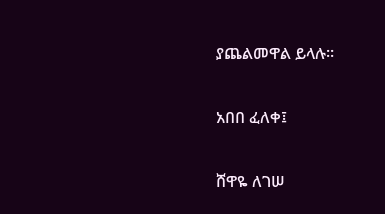ያጨልመዋል ይላሉ።

አበበ ፈለቀ፤

ሸዋዬ ለገሠ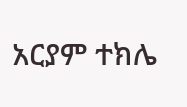አርያም ተክሌ